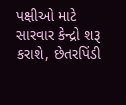પક્ષીઓ માટે સારવાર કેન્દ્રો શરૂ કરાશે, છેતરપિંડી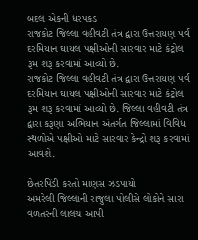બદલ એકની ધરપકડ
રાજકોટ જિલ્લા વહીવટી તંત્ર દ્વારા ઉત્તરાયણ પર્વ દરમિયાન ઘાયલ પક્ષીઓની સારવાર માટે કંટ્રોલ રૂમ શરૂ કરવામાં આવ્યો છે.
રાજકોટ જિલ્લા વહીવટી તંત્ર દ્વારા ઉત્તરાયણ પર્વ દરમિયાન ઘાયલ પક્ષીઓની સારવાર માટે કંટ્રોલ રૂમ શરૂ કરવામાં આવ્યો છે. જિલ્લા વહીવટી તંત્ર દ્વારા કરૂણા અભિયાન અંતર્ગત જિલ્લામાં વિવિધ સ્થળોએ પક્ષીઓ માટે સારવાર કેન્દ્રો શરૂ કરવામાં આવશે.

છેતરપિંડી કરતો માણસ ઝડપાયો
અમરેલી જિલ્લાની રાજુલા પોલીસે લોકોને સારા વળતરની લાલચ આપી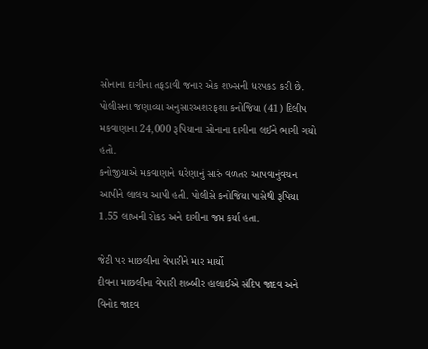સોનાના દાગીના તફડાવી જનાર એક શખ્સની ધરપકડ કરી છે.
પોલીસના જણાવ્યા અનુસારઅશરફશા કનોજિયા (41) દિલીપ મકવાણાના 24,000 રૂપિયાના સોનાના દાગીના લઈને ભાગી ગયો હતો.
કનોજીયાએ મકવાણાને ઘરેણાનું સારું વળતર આપવાનુંવચન આપીને લાલચ આપી હતી. પોલીસે કનોજિયા પાસેથી રૂપિયા 1.55 લાખની રોકડ અને દાગીના જપ્ત કર્યા હતા.

જેટી પર માછલીના વેપારીને માર માર્યો
દીવના માછલીના વેપારી શબ્બીર હાલાઈએ સંદિપ જાદવ અને વિનોદ જાદવ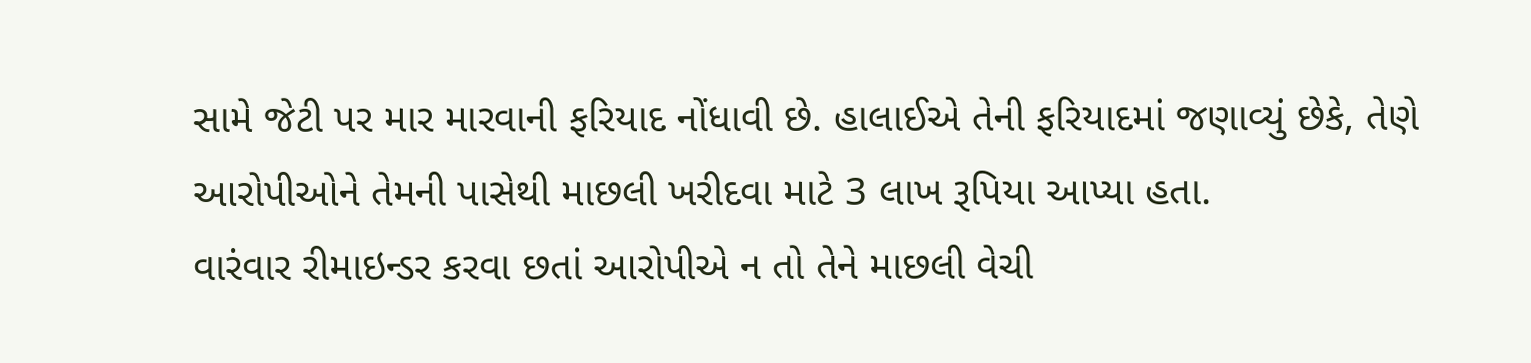સામે જેટી પર માર મારવાની ફરિયાદ નોંધાવી છે. હાલાઈએ તેની ફરિયાદમાં જણાવ્યું છેકે, તેણે આરોપીઓને તેમની પાસેથી માછલી ખરીદવા માટે 3 લાખ રૂપિયા આપ્યા હતા.
વારંવાર રીમાઇન્ડર કરવા છતાં આરોપીએ ન તો તેને માછલી વેચી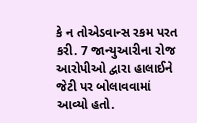કે ન તોએડવાન્સ રકમ પરત કરી. 7 જાન્યુઆરીના રોજ આરોપીઓ દ્વારા હાલાઈને જેટી પર બોલાવવામાં આવ્યો હતો.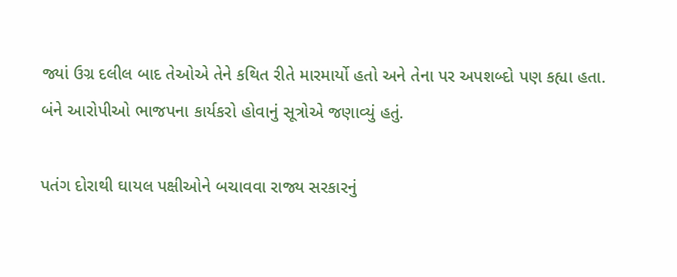જ્યાં ઉગ્ર દલીલ બાદ તેઓએ તેને કથિત રીતે મારમાર્યો હતો અને તેના પર અપશબ્દો પણ કહ્યા હતા. બંને આરોપીઓ ભાજપના કાર્યકરો હોવાનું સૂત્રોએ જણાવ્યું હતું.

પતંગ દોરાથી ઘાયલ પક્ષીઓને બચાવવા રાજ્ય સરકારનું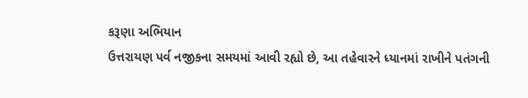કરૂણા અભિયાન
ઉત્તરાયણ પર્વ નજીકના સમયમાં આવી રહ્યો છે, આ તહેવારને ધ્યાનમાં રાખીને પતંગની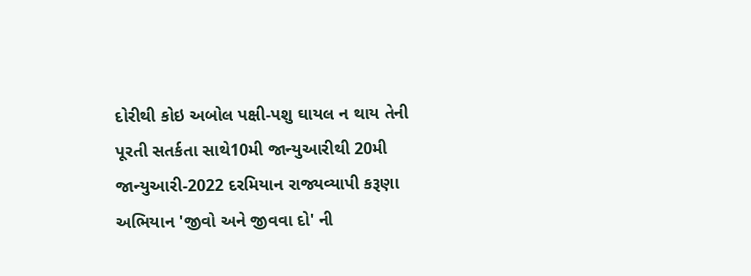દોરીથી કોઇ અબોલ પક્ષી-પશુ ઘાયલ ન થાય તેની પૂરતી સતર્કતા સાથે10મી જાન્યુઆરીથી 20મી જાન્યુઆરી-2022 દરમિયાન રાજ્યવ્યાપી કરૂણા અભિયાન 'જીવો અને જીવવા દો' ની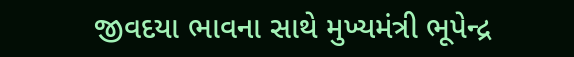જીવદયા ભાવના સાથે મુખ્યમંત્રી ભૂપેન્દ્ર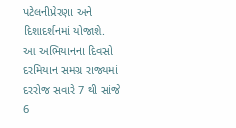પટેલનીપ્રેરણા અને દિશાદર્શનમાં યોજાશે.
આ અભિયાનના દિવસો દરમિયાન સમગ્ર રાજ્યમાં દરરોજ સવારે 7 થી સાંજે 6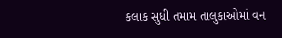કલાક સુધી તમામ તાલુકાઓમાં વન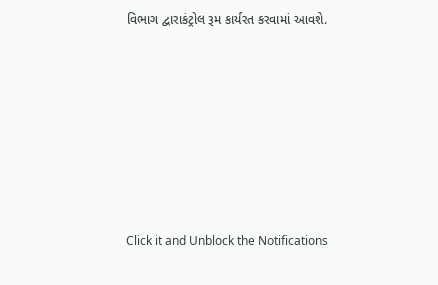વિભાગ દ્વારાકંટ્રોલ રૂમ કાર્યરત કરવામાં આવશે.












Click it and Unblock the Notifications